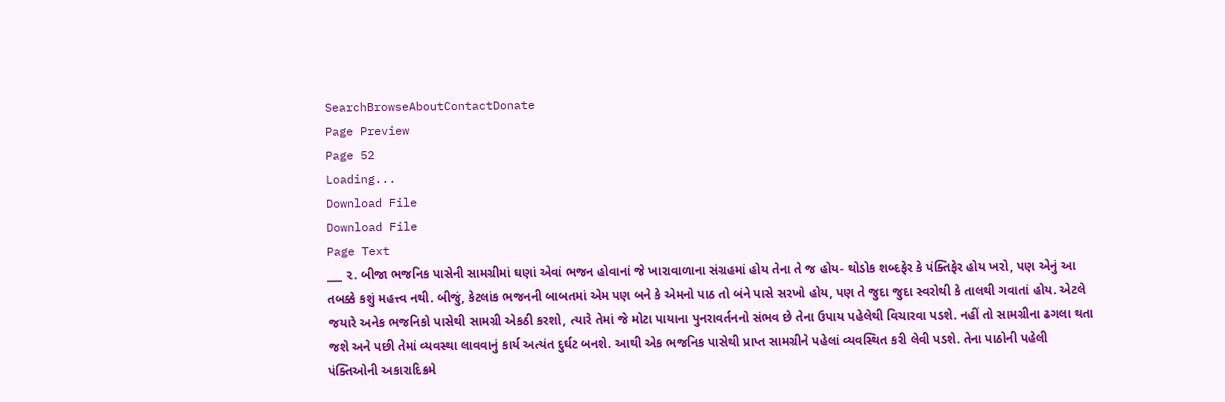SearchBrowseAboutContactDonate
Page Preview
Page 52
Loading...
Download File
Download File
Page Text
___ ૨. બીજા ભજનિક પાસેની સામગ્રીમાં ઘણાં એવાં ભજન હોવાનાં જે ખારાવાળાના સંગ્રહમાં હોય તેના તે જ હોય- થોડોક શબ્દફેર કે પંક્તિફેર હોય ખરો, પણ એનું આ તબક્કે કશું મહત્ત્વ નથી. બીજું, કેટલાંક ભજનની બાબતમાં એમ પણ બને કે એમનો પાઠ તો બંને પાસે સરખો હોય, પણ તે જુદા જુદા સ્વરોથી કે તાલથી ગવાતાં હોય. એટલે જયારે અનેક ભજનિકો પાસેથી સામગ્રી એકઠી કરશો, ત્યારે તેમાં જે મોટા પાયાના પુનરાવર્તનનો સંભવ છે તેના ઉપાય પહેલેથી વિચારવા પડશે. નહીં તો સામગ્રીના ઢગલા થતા જશે અને પછી તેમાં વ્યવસ્થા લાવવાનું કાર્ય અત્યંત દુર્ઘટ બનશે. આથી એક ભજનિક પાસેથી પ્રાપ્ત સામગ્રીને પહેલાં વ્યવસ્થિત કરી લેવી પડશે. તેના પાઠોની પહેલી પંક્તિઓની અકારાદિક્રમે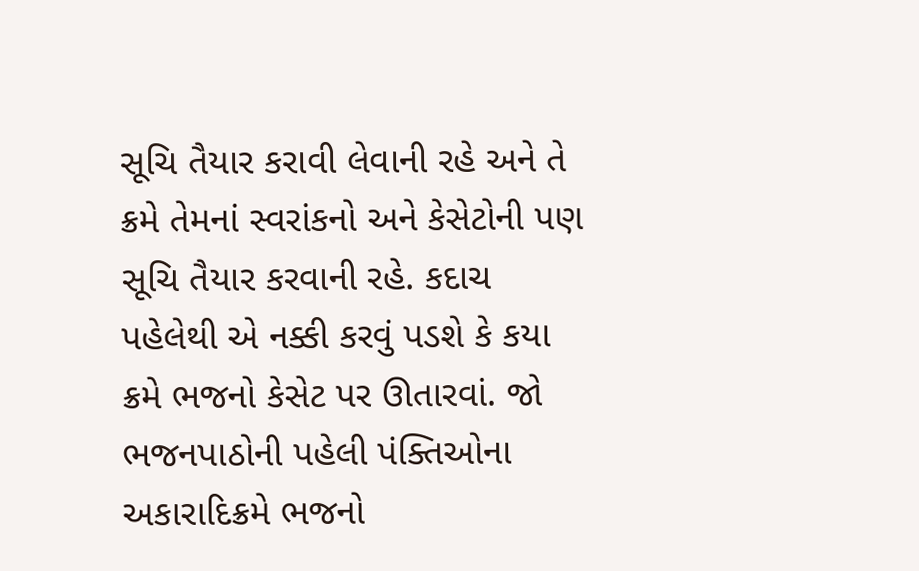સૂચિ તૈયાર કરાવી લેવાની રહે અને તે ક્રમે તેમનાં સ્વરાંકનો અને કેસેટોની પણ સૂચિ તૈયાર કરવાની રહે. કદાચ પહેલેથી એ નક્કી કરવું પડશે કે કયા ક્રમે ભજનો કેસેટ પર ઊતારવાં. જો ભજનપાઠોની પહેલી પંક્તિઓના અકારાદિક્રમે ભજનો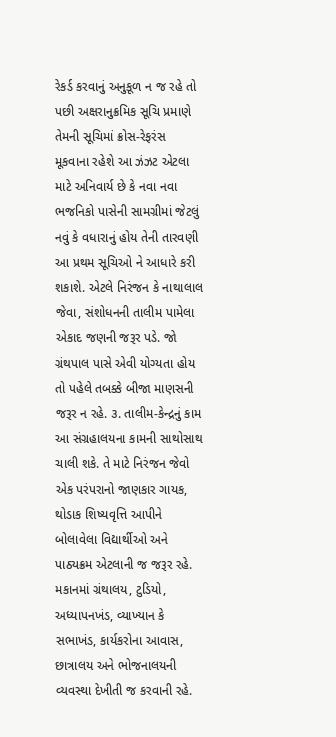રેકર્ડ કરવાનું અનુકૂળ ન જ રહે તો પછી અક્ષરાનુક્રમિક સૂચિ પ્રમાણે તેમની સૂચિમાં ક્રોસ-રેફરંસ મૂકવાના રહેશે આ ઝંઝટ એટલા માટે અનિવાર્ય છે કે નવા નવા ભજનિકો પાસેની સામગ્રીમાં જેટલું નવું કે વધારાનું હોય તેની તારવણી આ પ્રથમ સૂચિઓ ને આધારે કરી શકાશે. એટલે નિરંજન કે નાથાલાલ જેવા, સંશોધનની તાલીમ પામેલા એકાદ જણની જરૂર પડે. જો ગ્રંથપાલ પાસે એવી યોગ્યતા હોય તો પહેલે તબક્કે બીજા માણસની જરૂર ન રહે. ૩. તાલીમ-કેન્દ્રનું કામ આ સંગ્રહાલયના કામની સાથોસાથ ચાલી શકે. તે માટે નિરંજન જેવો એક પરંપરાનો જાણકાર ગાયક, થોડાક શિષ્યવૃત્તિ આપીને બોલાવેલા વિદ્યાર્થીઓ અને પાઠ્યક્રમ એટલાની જ જરૂર રહે. મકાનમાં ગ્રંથાલય, ટુડિયો, અધ્યાપનખંડ, વ્યાખ્યાન કે સભાખંડ, કાર્યકરોના આવાસ, છાત્રાલય અને ભોજનાલયની વ્યવસ્થા દેખીતી જ કરવાની રહે.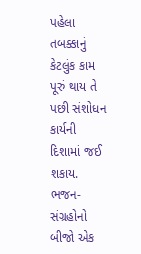પહેલા તબક્કાનું કેટલુંક કામ પૂરું થાય તે પછી સંશોધન કાર્યની દિશામાં જઈ શકાય. ભજન-સંગ્રહોનો બીજો એક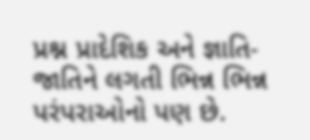પ્રશ્ન પ્રાદેશિક અને જ્ઞાતિ-જાતિને લગતી ભિન્ન ભિન્ન પરંપરાઓનો પણ છે.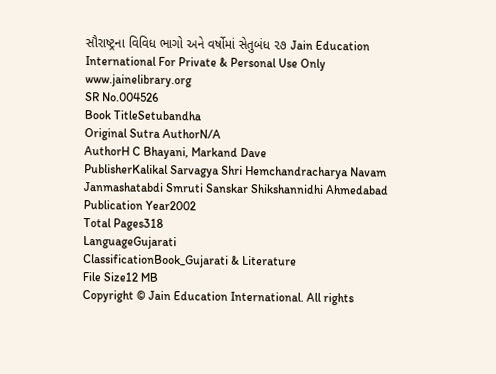સૌરાષ્ટ્રના વિવિધ ભાગો અને વર્ષોમાં સેતુબંધ ૨૭ Jain Education International For Private & Personal Use Only www.jainelibrary.org
SR No.004526
Book TitleSetubandha
Original Sutra AuthorN/A
AuthorH C Bhayani, Markand Dave
PublisherKalikal Sarvagya Shri Hemchandracharya Navam Janmashatabdi Smruti Sanskar Shikshannidhi Ahmedabad
Publication Year2002
Total Pages318
LanguageGujarati
ClassificationBook_Gujarati & Literature
File Size12 MB
Copyright © Jain Education International. All rights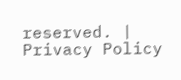reserved. | Privacy Policy